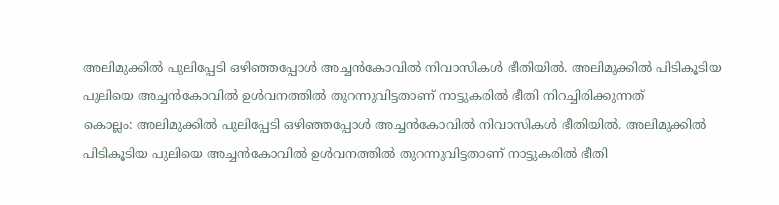അലിമുക്കിൽ പുലിപ്പേടി ഒഴിഞ്ഞപ്പോൾ അച്ചൻകോവിൽ നിവാസികൾ ഭീതിയിൽ. അലിമുക്കിൽ പിടികൂടിയ പുലിയെ അച്ചൻകോവിൽ ഉൾവനത്തിൽ തുറന്നുവിട്ടതാണ് നാട്ടുകരിൽ ഭീതി നിറച്ചിരിക്കുന്നത്
കൊല്ലം: അലിമുക്കിൽ പുലിപ്പേടി ഒഴിഞ്ഞപ്പോൾ അച്ചൻകോവിൽ നിവാസികൾ ഭീതിയിൽ. അലിമുക്കിൽ പിടികൂടിയ പുലിയെ അച്ചൻകോവിൽ ഉൾവനത്തിൽ തുറന്നുവിട്ടതാണ് നാട്ടുകരിൽ ഭീതി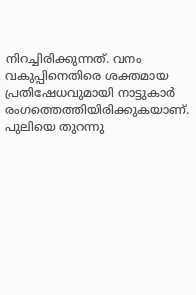നിറച്ചിരിക്കുന്നത്. വനം വകുപ്പിനെതിരെ ശക്തമായ പ്രതിഷേധവുമായി നാട്ടുകാർ രംഗത്തെത്തിയിരിക്കുകയാണ്. പുലിയെ തുറന്നു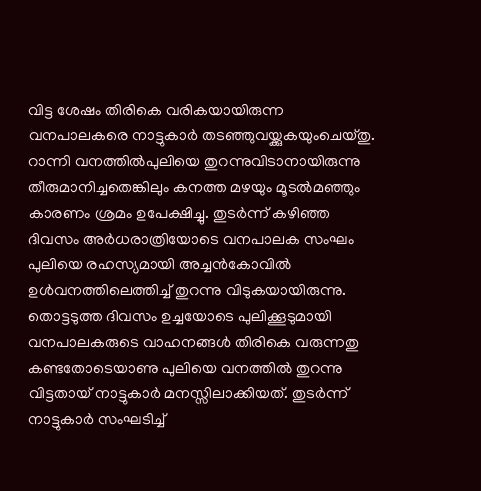വിട്ട ശേഷം തിരികെ വരികയായിരുന്ന വനപാലകരെ നാട്ടുകാർ തടഞ്ഞുവയ്ക്കുകയുംചെയ്തു. റാന്നി വനത്തിൽപുലിയെ തുറന്നുവിടാനായിരുന്നു തീരുമാനിച്ചതെങ്കിലും കനത്ത മഴയും മൂടൽമഞ്ഞും കാരണം ശ്രമം ഉപേക്ഷിച്ചു. തുടർന്ന് കഴിഞ്ഞ ദിവസം അർധരാത്രിയോടെ വനപാലക സംഘം പുലിയെ രഹസ്യമായി അച്ചൻകോവിൽ ഉൾവനത്തിലെത്തിച്ച് തുറന്നു വിടുകയായിരുന്നു.
തൊട്ടടുത്ത ദിവസം ഉച്ചയോടെ പുലിക്കൂടുമായി വനപാലകരുടെ വാഹനങ്ങൾ തിരികെ വരുന്നതു കണ്ടതോടെയാണു പുലിയെ വനത്തിൽ തുറന്നു വിട്ടതായ് നാട്ടുകാർ മനസ്സിലാക്കിയത്. തുടർന്ന് നാട്ടുകാർ സംഘടിച്ച്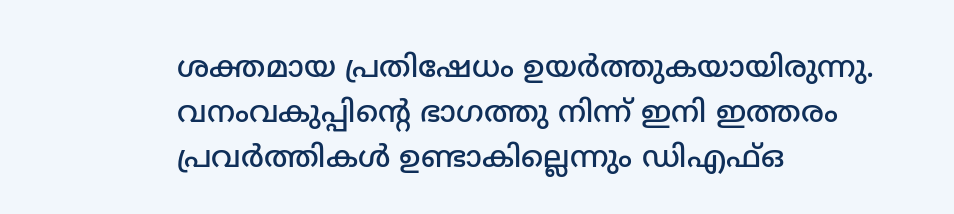ശക്തമായ പ്രതിഷേധം ഉയർത്തുകയായിരുന്നു. വനംവകുപ്പിന്റെ ഭാഗത്തു നിന്ന് ഇനി ഇത്തരം പ്രവർത്തികൾ ഉണ്ടാകില്ലെന്നും ഡിഎഫ്ഒ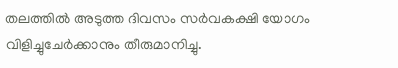തലത്തിൽ അടുത്ത ദിവസം സർവകക്ഷി യോഗം വിളിച്ചുചേർക്കാനും തീരുമാനിച്ചു.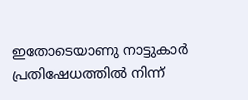ഇതോടെയാണു നാട്ടുകാർ പ്രതിഷേധത്തിൽ നിന്ന്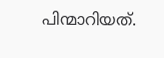പിന്മാറിയത്.